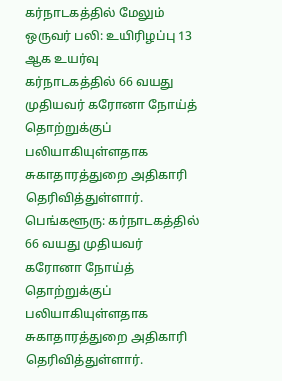கர்நாடகத்தில் மேலும் ஒருவர் பலி: உயிரிழப்பு 13 ஆக உயர்வு
கர்நாடகத்தில் 66 வயது முதியவர் கரோனா நோய்த் தொற்றுக்குப் பலியாகியுள்ளதாக சுகாதாரத்துறை அதிகாரி தெரிவித்துள்ளார்.
பெங்களூரு: கர்நாடகத்தில் 66 வயது முதியவர் கரோனா நோய்த் தொற்றுக்குப் பலியாகியுள்ளதாக சுகாதாரத்துறை அதிகாரி தெரிவித்துள்ளார்.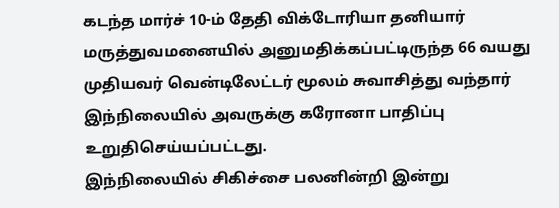கடந்த மார்ச் 10-ம் தேதி விக்டோரியா தனியார் மருத்துவமனையில் அனுமதிக்கப்பட்டிருந்த 66 வயது முதியவர் வென்டிலேட்டர் மூலம் சுவாசித்து வந்தார் இந்நிலையில் அவருக்கு கரோனா பாதிப்பு உறுதிசெய்யப்பட்டது.
இந்நிலையில் சிகிச்சை பலனின்றி இன்று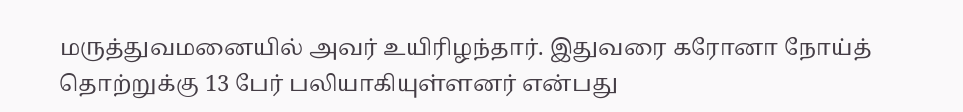மருத்துவமனையில் அவர் உயிரிழந்தார். இதுவரை கரோனா நோய்த் தொற்றுக்கு 13 பேர் பலியாகியுள்ளனர் என்பது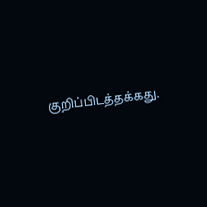குறிப்பிடத்தக்கது.